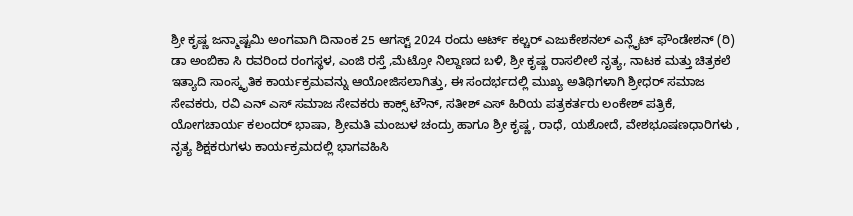ಶ್ರೀ ಕೃಷ್ಣ ಜನ್ಮಾಷ್ಟಮಿ ಅಂಗವಾಗಿ ದಿನಾಂಕ 25 ಆಗಸ್ಟ್ 2024 ರಂದು ಆರ್ಟ್ ಕಲ್ಚರ್ ಎಜುಕೇಶನಲ್ ಎನ್ಲೈಟ್ ಫೌಂಡೇಶನ್ (ರಿ)
ಡಾ ಅಂಬಿಕಾ ಸಿ ರವರಿಂದ ರಂಗಸ್ಥಳ, ಎಂಜಿ ರಸ್ತೆ ,ಮೆಟ್ರೋ ನಿಲ್ದಾಣದ ಬಳಿ, ಶ್ರೀ ಕೃಷ್ಣ ರಾಸಲೀಲೆ ನೃತ್ಯ, ನಾಟಕ ಮತ್ತು ಚಿತ್ರಕಲೆ ಇತ್ಯಾದಿ ಸಾಂಸ್ಕೃತಿಕ ಕಾರ್ಯಕ್ರಮವನ್ನು ಆಯೋಜಿಸಲಾಗಿತ್ತು, ಈ ಸಂದರ್ಭದಲ್ಲಿ ಮುಖ್ಯ ಅತಿಥಿಗಳಾಗಿ ಶ್ರೀಧರ್ ಸಮಾಜ ಸೇವಕರು, ರವಿ ಎನ್ ಎಸ್ ಸಮಾಜ ಸೇವಕರು ಕಾಕ್ಸ್ ಟೌನ್, ಸತೀಶ್ ಎಸ್ ಹಿರಿಯ ಪತ್ರಕರ್ತರು ಲಂಕೇಶ್ ಪತ್ರಿಕೆ, ಯೋಗಚಾರ್ಯ ಕಲಂದರ್ ಭಾಷಾ, ಶ್ರೀಮತಿ ಮಂಜುಳ ಚಂದ್ರು ಹಾಗೂ ಶ್ರೀ ಕೃಷ್ಣ, ರಾಧೆ, ಯಶೋದೆ, ವೇಶಭೂಷಣಧಾರಿಗಳು , ನೃತ್ಯ ಶಿಕ್ಷಕರುಗಳು ಕಾರ್ಯಕ್ರಮದಲ್ಲಿ ಭಾಗವಹಿಸಿ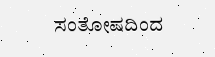ಸಂತೋಷದಿಂದ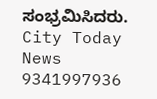ಸಂಭ್ರಮಿಸಿದರು.
City Today News 9341997936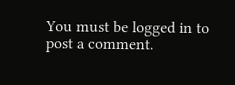You must be logged in to post a comment.